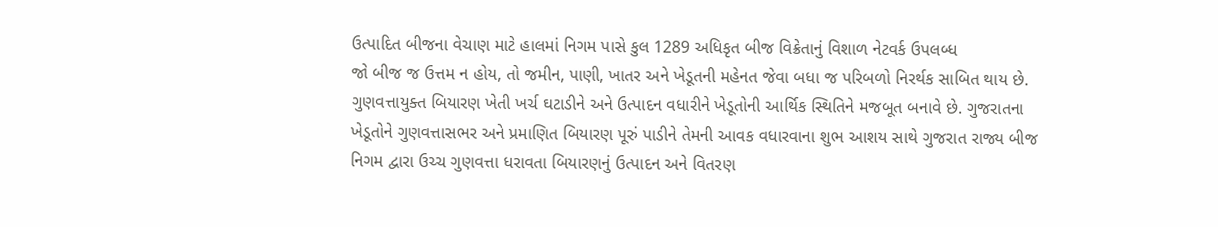ઉત્પાદિત બીજના વેચાણ માટે હાલમાં નિગમ પાસે કુલ 1289 અધિકૃત બીજ વિક્રેતાનું વિશાળ નેટવર્ક ઉપલબ્ધ
જો બીજ જ ઉત્તમ ન હોય, તો જમીન, પાણી, ખાતર અને ખેડૂતની મહેનત જેવા બધા જ પરિબળો નિરર્થક સાબિત થાય છે. ગુણવત્તાયુક્ત બિયારણ ખેતી ખર્ચ ઘટાડીને અને ઉત્પાદન વધારીને ખેડૂતોની આર્થિક સ્થિતિને મજબૂત બનાવે છે. ગુજરાતના ખેડૂતોને ગુણવત્તાસભર અને પ્રમાણિત બિયારણ પૂરું પાડીને તેમની આવક વધારવાના શુભ આશય સાથે ગુજરાત રાજ્ય બીજ નિગમ દ્વારા ઉચ્ચ ગુણવત્તા ધરાવતા બિયારણનું ઉત્પાદન અને વિતરણ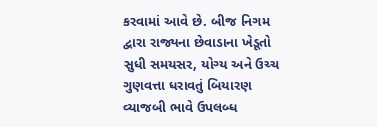કરવામાં આવે છે. બીજ નિગમ દ્વારા રાજ્યના છેવાડાના ખેડૂતો સુધી સમયસર, યોગ્ય અને ઉચ્ચ ગુણવત્તા ધરાવતું બિયારણ વ્યાજબી ભાવે ઉપલબ્ધ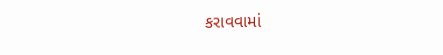કરાવવામાં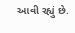આવી રહ્યું છે.